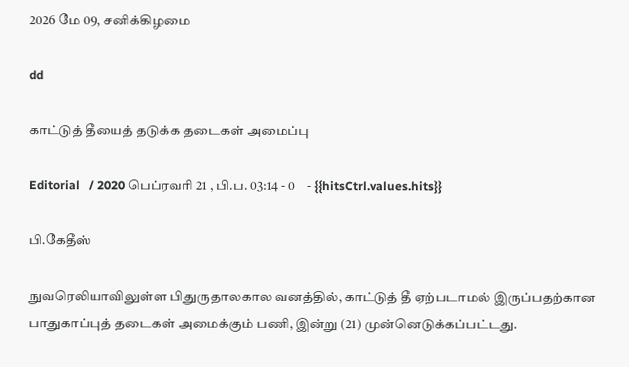2026 மே 09, சனிக்கிழமை

dd

காட்டுத் தீயைத் தடுக்க தடைகள் அமைப்பு

Editorial   / 2020 பெப்ரவரி 21 , பி.ப. 03:14 - 0     - {{hitsCtrl.values.hits}}

பி.கேதீஸ்

நுவரெலியாவிலுள்ள பிதுருதாலகால வனத்தில், காட்டுத் தீ ஏற்படாமல் இருப்பதற்கான பாதுகாப்புத் தடைகள் அமைக்கும் பணி, இன்று (21) முன்னெடுக்கப்பட்டது.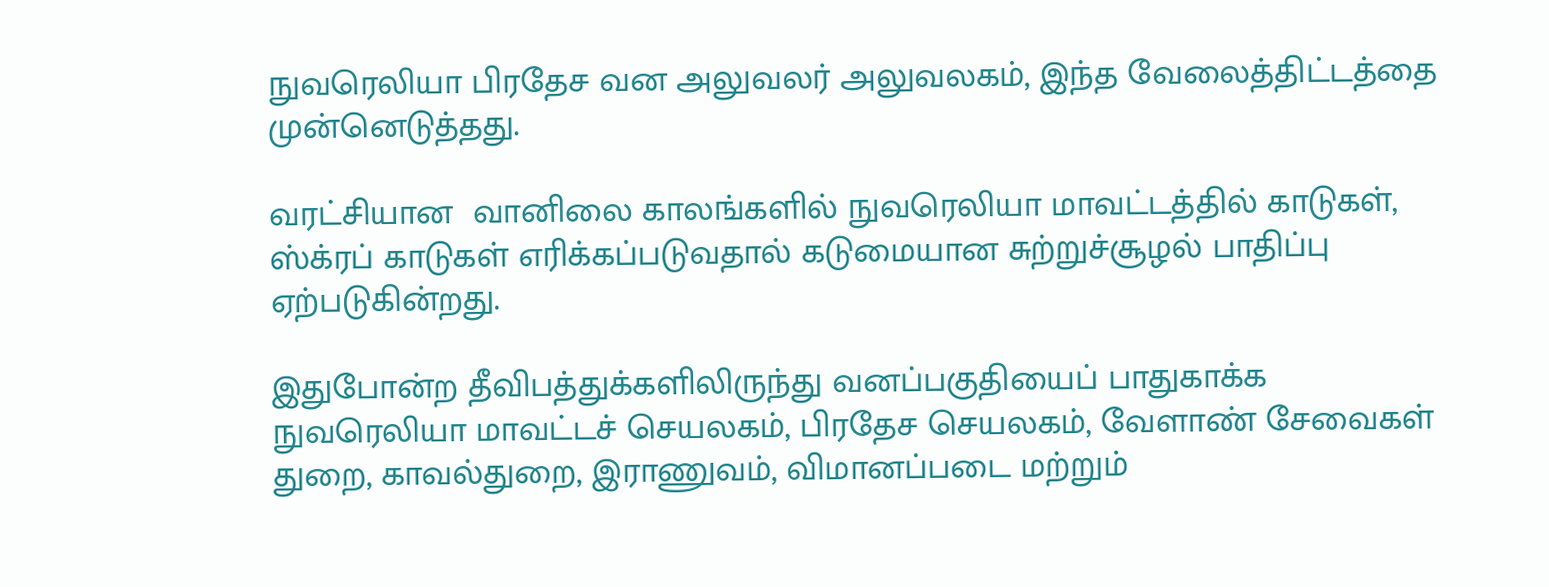நுவரெலியா பிரதேச வன அலுவலர் அலுவலகம், இந்த வேலைத்திட்டத்தை முன்னெடுத்தது.

வரட்சியான  வானிலை காலங்களில் நுவரெலியா மாவட்டத்தில் காடுகள், ஸ்க்ரப் காடுகள் எரிக்கப்படுவதால் கடுமையான சுற்றுச்சூழல் பாதிப்பு ஏற்படுகின்றது.

இதுபோன்ற தீவிபத்துக்களிலிருந்து வனப்பகுதியைப் பாதுகாக்க நுவரெலியா மாவட்டச் செயலகம், பிரதேச செயலகம், வேளாண் சேவைகள் துறை, காவல்துறை, இராணுவம், விமானப்படை மற்றும்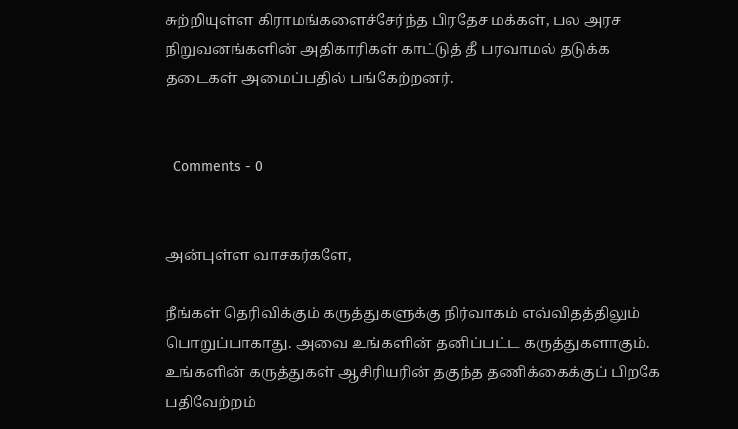சுற்றியுள்ள கிராமங்களைச்சேர்ந்த பிரதேச மக்கள், பல அரச நிறுவனங்களின் அதிகாரிகள் காட்டுத் தீ பரவாமல் தடுக்க தடைகள் அமைப்பதில் பங்கேற்றனர்.


  Comments - 0


அன்புள்ள வாசகர்களே,

நீங்கள் தெரிவிக்கும் கருத்துகளுக்கு நிர்வாகம் எவ்விதத்திலும் பொறுப்பாகாது. அவை உங்களின் தனிப்பட்ட கருத்துகளாகும். உங்களின் கருத்துகள் ஆசிரியரின் தகுந்த தணிக்கைக்குப் பிறகே பதிவேற்றம்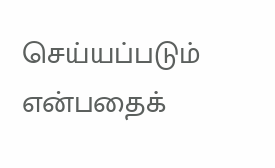செய்யப்படும் என்பதைக்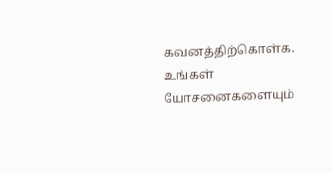கவனத்திற்கொள்க. உங்கள் யோசனைகளையும்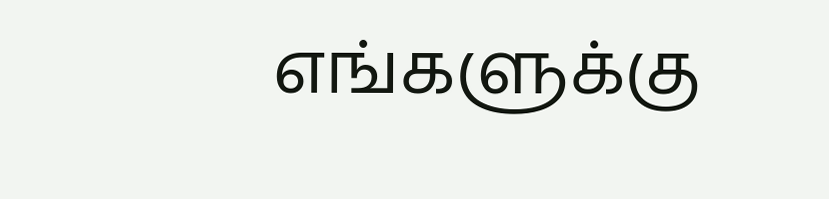எங்களுக்கு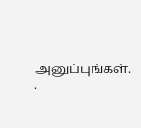அனுப்புங்கள். .